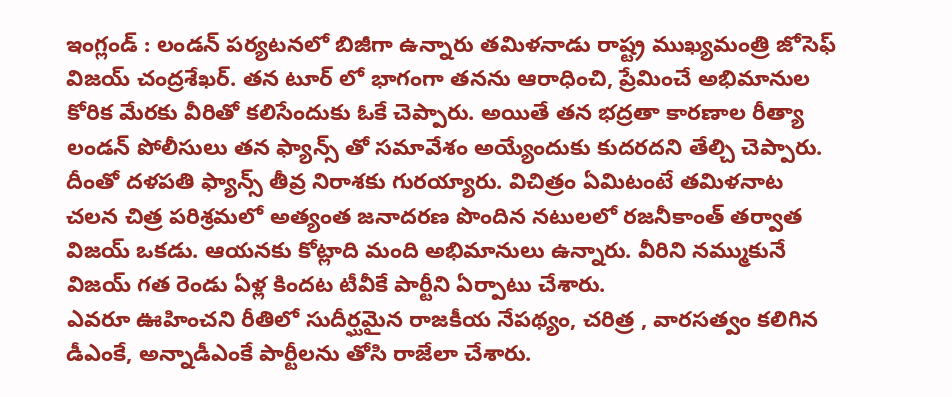ఇంగ్లండ్ : లండన్ పర్యటనలో బిజీగా ఉన్నారు తమిళనాడు రాష్ట్ర ముఖ్యమంత్రి జోసెఫ్ విజయ్ చంద్రశేఖర్. తన టూర్ లో భాగంగా తనను ఆరాధించి, ప్రేమించే అభిమానుల కోరిక మేరకు వీరితో కలిసేందుకు ఓకే చెప్పారు. అయితే తన భద్రతా కారణాల రీత్యా లండన్ పోలీసులు తన ఫ్యాన్స్ తో సమావేశం అయ్యేందుకు కుదరదని తేల్చి చెప్పారు. దీంతో దళపతి ఫ్యాన్స్ తీవ్ర నిరాశకు గురయ్యారు. విచిత్రం ఏమిటంటే తమిళనాట చలన చిత్ర పరిశ్రమలో అత్యంత జనాదరణ పొందిన నటులలో రజనీకాంత్ తర్వాత విజయ్ ఒకడు. ఆయనకు కోట్లాది మంది అభిమానులు ఉన్నారు. వీరిని నమ్ముకునే విజయ్ గత రెండు ఏళ్ల కిందట టీవీకే పార్టీని ఏర్పాటు చేశారు.
ఎవరూ ఊహించని రీతిలో సుదీర్ఘమైన రాజకీయ నేపథ్యం, చరిత్ర , వారసత్వం కలిగిన డీఎంకే, అన్నాడీఎంకే పార్టీలను తోసి రాజేలా చేశారు.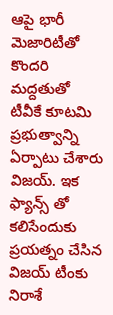ఆపై భారీ మెజారిటీతో కొందరి మద్దతుతో టీవీకే కూటమి ప్రభుత్వాన్ని ఏర్పాటు చేశారు విజయ్. ఇక ఫ్యాన్స్ తో కలిసేందుకు ప్రయత్నం చేసిన విజయ్ టీంకు నిరాశే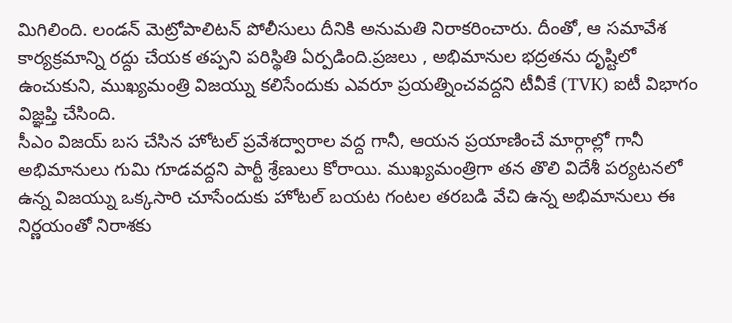మిగిలింది. లండన్ మెట్రోపాలిటన్ పోలీసులు దీనికి అనుమతి నిరాకరించారు. దీంతో, ఆ సమావేశ కార్యక్రమాన్ని రద్దు చేయక తప్పని పరిస్థితి ఏర్పడింది.ప్రజలు , అభిమానుల భద్రతను దృష్టిలో ఉంచుకుని, ముఖ్యమంత్రి విజయ్ను కలిసేందుకు ఎవరూ ప్రయత్నించవద్దని టీవీకే (TVK) ఐటీ విభాగం విజ్ఞప్తి చేసింది.
సీఎం విజయ్ బస చేసిన హోటల్ ప్రవేశద్వారాల వద్ద గానీ, ఆయన ప్రయాణించే మార్గాల్లో గానీ అభిమానులు గుమి గూడవద్దని పార్టీ శ్రేణులు కోరాయి. ముఖ్యమంత్రిగా తన తొలి విదేశీ పర్యటనలో ఉన్న విజయ్ను ఒక్కసారి చూసేందుకు హోటల్ బయట గంటల తరబడి వేచి ఉన్న అభిమానులు ఈ నిర్ణయంతో నిరాశకు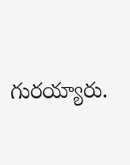గురయ్యారు.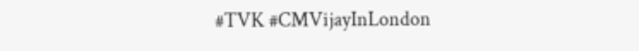#TVK #CMVijayInLondon